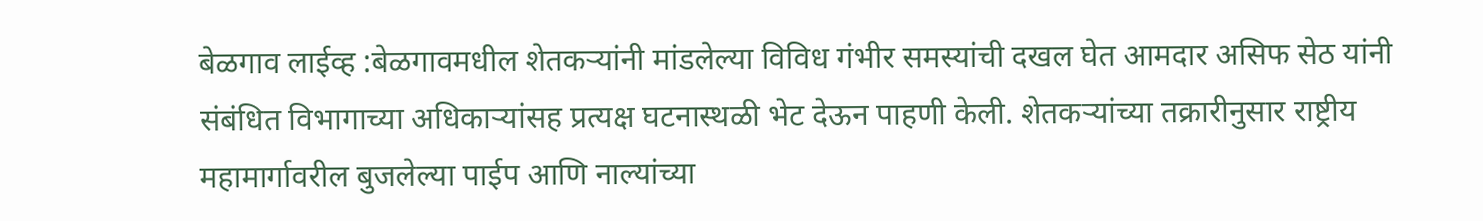बेळगाव लाईव्ह :बेळगावमधील शेतकऱ्यांनी मांडलेल्या विविध गंभीर समस्यांची दखल घेत आमदार असिफ सेठ यांनी संबंधित विभागाच्या अधिकाऱ्यांसह प्रत्यक्ष घटनास्थळी भेट देऊन पाहणी केली. शेतकऱ्यांच्या तक्रारीनुसार राष्ट्रीय महामार्गावरील बुजलेल्या पाईप आणि नाल्यांच्या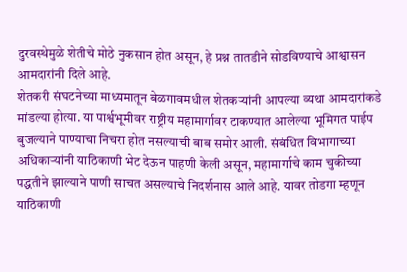दुरवस्थेमुळे शेतीचे मोठे नुकसान होत असून, हे प्रश्न तातडीने सोडविण्याचे आश्वासन आमदारांनी दिले आहे.
शेतकरी संघटनेच्या माध्यमातून बेळगावमधील शेतकऱ्यांनी आपल्या व्यथा आमदारांकडे मांडल्या होत्या. या पार्श्वभूमीवर राष्ट्रीय महामार्गावर टाकण्यात आलेल्या भूमिगत पाईप बुजल्याने पाण्याचा निचरा होत नसल्याची बाब समोर आली. संबंधित विभागाच्या अधिकाऱ्यांनी याठिकाणी भेट देऊन पाहणी केली असून, महामार्गाचे काम चुकीच्या पद्धतीने झाल्याने पाणी साचत असल्याचे निदर्शनास आले आहे. यावर तोडगा म्हणून याठिकाणी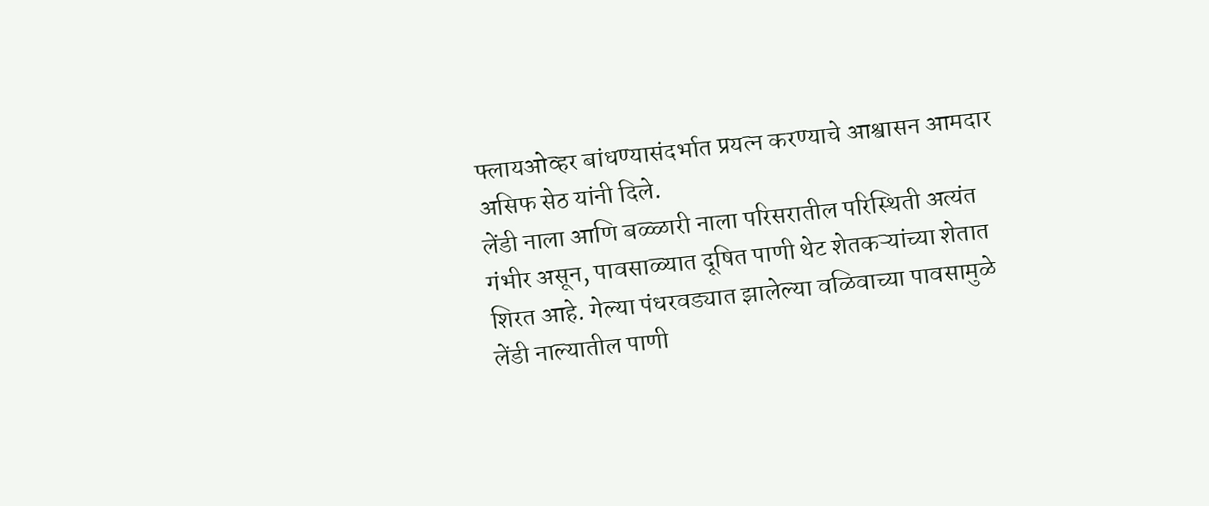फ्लायओव्हर बांधण्यासंदर्भात प्रयत्न करण्याचे आश्वासन आमदार असिफ सेठ यांनी दिले.
लेंडी नाला आणि बळ्ळारी नाला परिसरातील परिस्थिती अत्यंत गंभीर असून, पावसाळ्यात दूषित पाणी थेट शेतकऱ्यांच्या शेतात शिरत आहे. गेल्या पंधरवड्यात झालेल्या वळिवाच्या पावसामुळे लेंडी नाल्यातील पाणी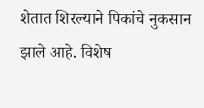शेतात शिरल्याने पिकांचे नुकसान झाले आहे. विशेष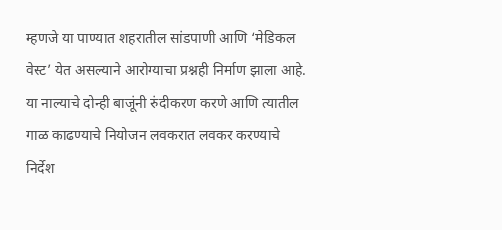म्हणजे या पाण्यात शहरातील सांडपाणी आणि ‘मेडिकल वेस्ट’ येत असल्याने आरोग्याचा प्रश्नही निर्माण झाला आहे. या नाल्याचे दोन्ही बाजूंनी रुंदीकरण करणे आणि त्यातील गाळ काढण्याचे नियोजन लवकरात लवकर करण्याचे निर्देश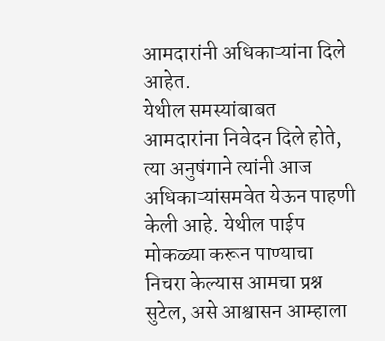आमदारांनी अधिकाऱ्यांना दिले आहेत.
येथील समस्यांबाबत आमदारांना निवेदन दिले होते, त्या अनुषंगाने त्यांनी आज अधिकाऱ्यांसमवेत येऊन पाहणी केली आहे. येथील पाईप मोकळ्या करून पाण्याचा निचरा केल्यास आमचा प्रश्न सुटेल, असे आश्वासन आम्हाला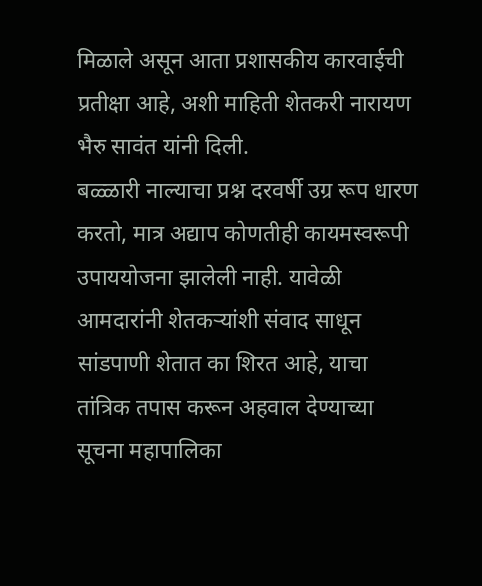मिळाले असून आता प्रशासकीय कारवाईची प्रतीक्षा आहे, अशी माहिती शेतकरी नारायण भैरु सावंत यांनी दिली.
बळ्ळारी नाल्याचा प्रश्न दरवर्षी उग्र रूप धारण करतो, मात्र अद्याप कोणतीही कायमस्वरूपी उपाययोजना झालेली नाही. यावेळी आमदारांनी शेतकऱ्यांशी संवाद साधून सांडपाणी शेतात का शिरत आहे, याचा तांत्रिक तपास करून अहवाल देण्याच्या सूचना महापालिका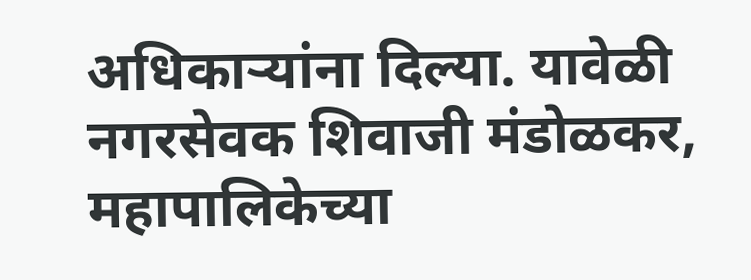अधिकाऱ्यांना दिल्या. यावेळी नगरसेवक शिवाजी मंडोळकर, महापालिकेच्या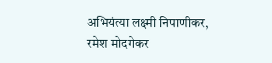अभियंत्या लक्ष्मी निपाणीकर, रमेश मोदगेकर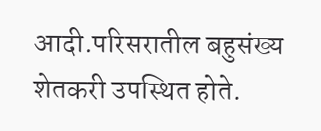आदी.परिसरातील बहुसंख्य शेतकरी उपस्थित होते.